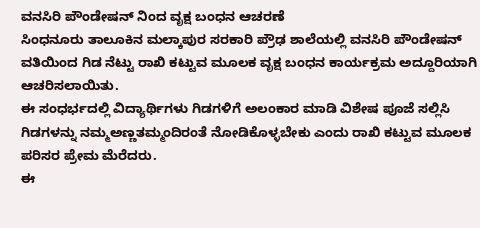ವನಸಿರಿ ಪೌಂಡೇಷನ್ ನಿಂದ ವೃಕ್ಷ ಬಂಧನ ಆಚರಣೆ
ಸಿಂಧನೂರು ತಾಲೂಕಿನ ಮಲ್ಕಾಪುರ ಸರಕಾರಿ ಪ್ರೌಢ ಶಾಲೆಯಲ್ಲಿ ವನಸಿರಿ ಪೌಂಡೇಷನ್ ವತಿಯಿಂದ ಗಿಡ ನೆಟ್ಟು ರಾಖಿ ಕಟ್ಟುವ ಮೂಲಕ ವೃಕ್ಷ ಬಂಧನ ಕಾರ್ಯಕ್ರಮ ಅದ್ದೂರಿಯಾಗಿ ಆಚರಿಸಲಾಯಿತು.
ಈ ಸಂಧರ್ಭದಲ್ಲಿ ವಿದ್ಯಾರ್ಥಿಗಳು ಗಿಡಗಳಿಗೆ ಅಲಂಕಾರ ಮಾಡಿ ವಿಶೇಷ ಪೂಜೆ ಸಲ್ಲಿಸಿ ಗಿಡಗಳನ್ನು ನಮ್ಮಅಣ್ಣತಮ್ಮಂದಿರಂತೆ ನೋಡಿಕೊಳ್ಳಬೇಕು ಎಂದು ರಾಖಿ ಕಟ್ಟುವ ಮೂಲಕ ಪರಿಸರ ಪ್ರೇಮ ಮೆರೆದರು.
ಈ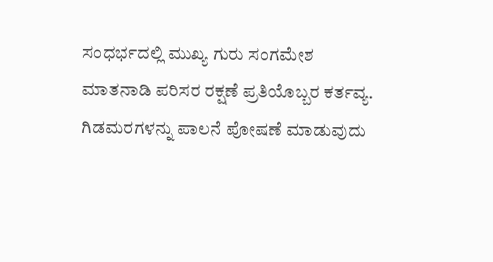ಸಂಧರ್ಭದಲ್ಲಿ ಮುಖ್ಯ ಗುರು ಸಂಗಮೇಶ ಮಾತನಾಡಿ ಪರಿಸರ ರಕ್ಷಣೆ ಪ್ರತಿಯೊಬ್ಬರ ಕರ್ತವ್ಯ. ಗಿಡಮರಗಳನ್ನು ಪಾಲನೆ ಪೋಷಣೆ ಮಾಡುವುದು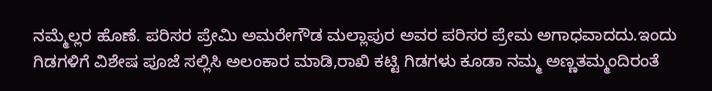ನಮ್ಮೆಲ್ಲರ ಹೊಣೆ. ಪರಿಸರ ಪ್ರೇಮಿ ಅಮರೇಗೌಡ ಮಲ್ಲಾಪುರ ಅವರ ಪರಿಸರ ಪ್ರೇಮ ಅಗಾಧವಾದದು.ಇಂದು ಗಿಡಗಳಿಗೆ ವಿಶೇಷ ಪೂಜೆ ಸಲ್ಲಿಸಿ ಅಲಂಕಾರ ಮಾಡಿ,ರಾಖಿ ಕಟ್ಟಿ ಗಿಡಗಳು ಕೂಡಾ ನಮ್ಮ ಅಣ್ಣತಮ್ಮಂದಿರಂತೆ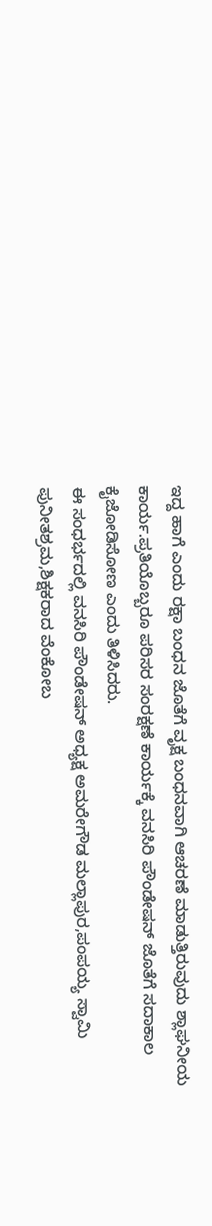ಇದ್ದ ಹಾಗೆ ಎಂದು ರಕ್ಷಾ ಬಂಧನ ಜೊತೆಗೆ ವೃಕ್ಷ ಬಂಧನವಾಗಿ ಆಚರಣೆ ಮಾಡುತ್ತಿರುವುದು ಶ್ಲಾಘನೀಯ ಕಾರ್ಯ.ಪ್ರತಿಯೊಬ್ಬರೂ ಪರಿಸರ ಸಂರಕ್ಷಣೆ ಕಾರ್ಯಕ್ಕೆ ವನಸಿರಿ ಪೌಂಡೇಷನ್ ಜೊತೆಗೆ ಸದಾಕಾಲ ಕೈಜೋಡಿಸೋಣ ಎಂದು ತಿಳಿಸಿದರು.
ಈ ಸಂಧರ್ಭದಲ್ಲಿ ವನಸಿರಿ ಪೌಂಡೇಷನ್ ಅಧ್ಯಕ್ಷ ಅಮರೇಗೌಡ ಮಲ್ಲಾಪುರ,ಪಂಪಯ್ಯ ಸ್ವಾಮಿ ಪುನೀತಶ್ರಮ,ಶಿಕ್ಷಕರಾದ ವೆಂಕೋಬ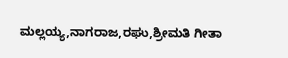ಮಲ್ಲಯ್ಯ,ನಾಗರಾಜ,ರಘು,ಶ್ರೀಮತಿ ಗೀತಾ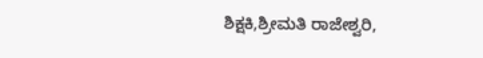ಶಿಕ್ಷಕಿ,ಶ್ರೀಮತಿ ರಾಜೇಶ್ವರಿ,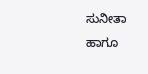ಸುನೀತಾ ಹಾಗೂ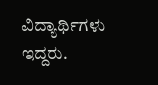ವಿದ್ಯಾರ್ಥಿಗಳು ಇದ್ದರು.